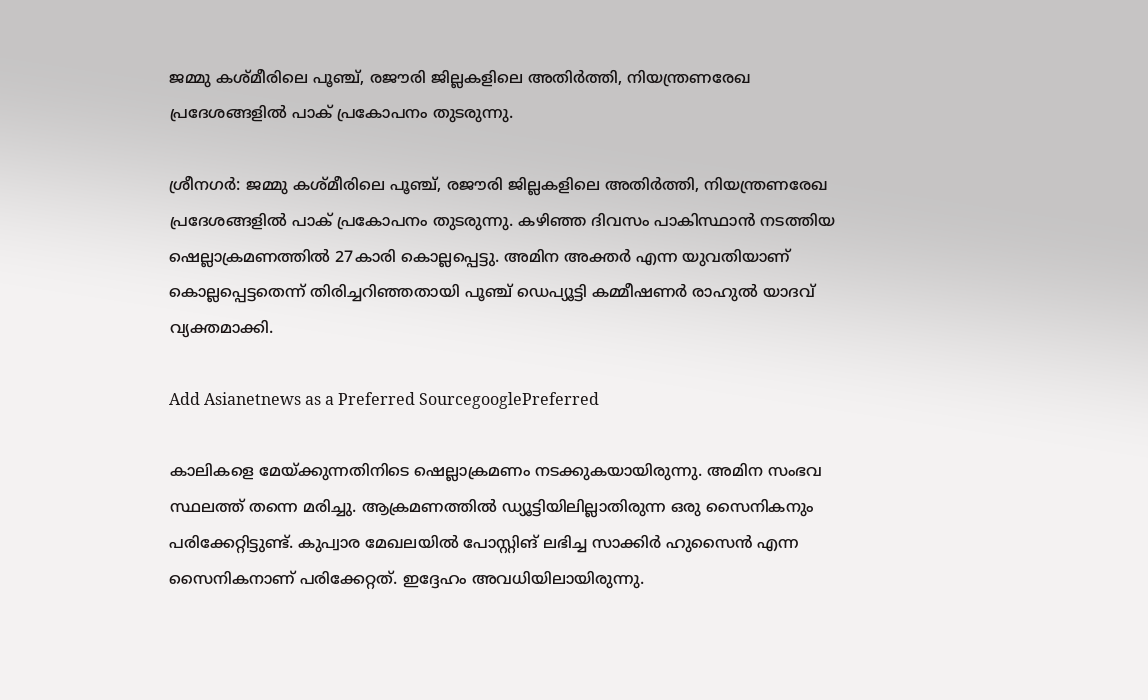ജമ്മു കശ്മീരിലെ പൂഞ്ച്, രജൗരി ജില്ലകളിലെ അതിര്‍ത്തി, നിയന്ത്രണരേഖ പ്രദേശങ്ങളില്‍ പാക് പ്രകോപനം തുടരുന്നു.

ശ്രീനഗര്‍: ജമ്മു കശ്മീരിലെ പൂഞ്ച്, രജൗരി ജില്ലകളിലെ അതിര്‍ത്തി, നിയന്ത്രണരേഖ പ്രദേശങ്ങളില്‍ പാക് പ്രകോപനം തുടരുന്നു. കഴി‍ഞ്ഞ ദിവസം പാകിസ്ഥാന്‍ നടത്തിയ ഷെല്ലാക്രമണത്തില്‍ 27കാരി കൊല്ലപ്പെട്ടു. അമിന അക്തര്‍ എന്ന യുവതിയാണ് കൊല്ലപ്പെട്ടതെന്ന് തിരിച്ചറിഞ്ഞതായി പൂഞ്ച് ഡെപ്യൂട്ടി കമ്മീഷണര്‍ രാഹുല്‍ യാദവ് വ്യക്തമാക്കി.

Add Asianetnews as a Preferred SourcegooglePreferred

കാലികളെ മേയ്ക്കുന്നതിനിടെ ഷെല്ലാക്രമണം നടക്കുകയായിരുന്നു. അമിന സംഭവ സ്ഥലത്ത് തന്നെ മരിച്ചു. ആക്രമണത്തില്‍ ഡ്യൂട്ടിയിലില്ലാതിരുന്ന ഒരു സൈനികനും പരിക്കേറ്റിട്ടുണ്ട്. കുപ്വാര മേഖലയില്‍ പോസ്റ്റിങ് ലഭിച്ച സാക്കിര്‍ ഹുസൈന്‍ എന്ന സൈനികനാണ് പരിക്കേറ്റത്. ഇദ്ദേഹം അവധിയിലായിരുന്നു.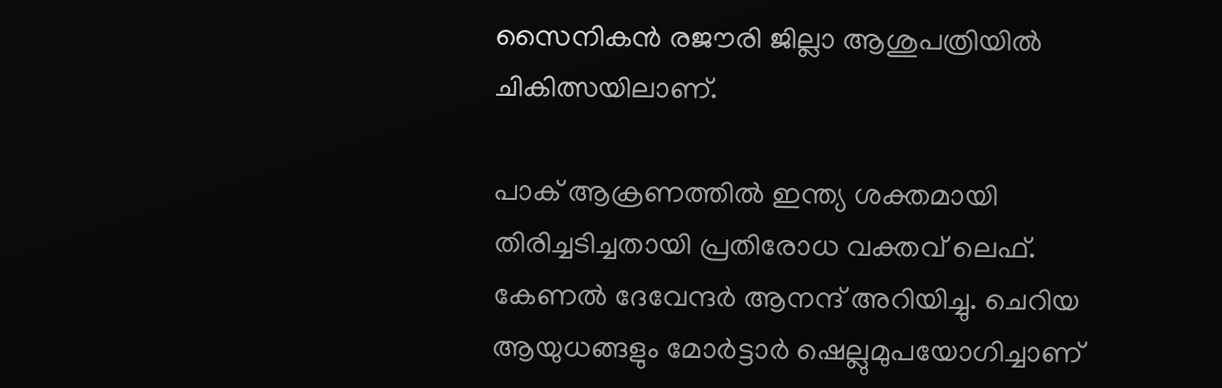സൈനികന്‍ രജൗരി ജില്ലാ ആശുപത്രിയില്‍ ചികിത്സയിലാണ്.

പാക് ആക്രണത്തില്‍ ഇന്ത്യ ശക്തമായി തിരിച്ചടിച്ചതായി പ്രതിരോധ വക്തവ് ലെഫ്. കേണല്‍ ദേവേന്ദര്‍ ആനന്ദ് അറിയിച്ചു. ചെറിയ ആയുധങ്ങളും മോര്‍ട്ടാര്‍ ഷെല്ലുമുപയോഗിച്ചാണ്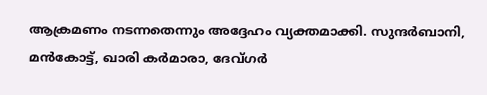ആക്രമണം നടന്നതെന്നും അദ്ദേഹം വ്യക്തമാക്കി. സുന്ദര്‍ബാനി, മന്‍കോട്ട്, ഖാരി കര്‍മാരാ, ദേവ്ഗര്‍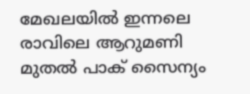മേഖലയില്‍‍ ഇന്നലെ രാവിലെ ആറുമണി മുതല്‍ പാക് സൈന്യം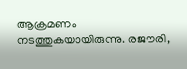ആക്രമണം നടത്തുകയായിരുന്നു. രജൗരി,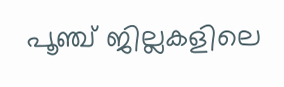പൂഞ്ച് ജില്ലകളിലെ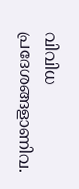വിവിധ പ്രദേശങ്ങളാണിവ.